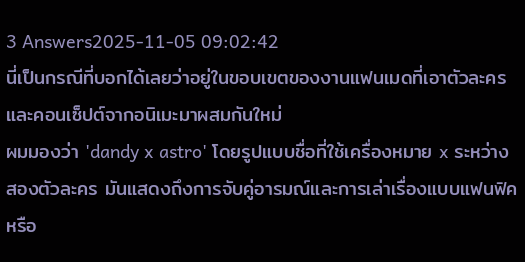3 Answers2025-11-05 09:02:42
นี่เป็นกรณีที่บอกได้เลยว่าอยู่ในขอบเขตของงานแฟนเมดที่เอาตัวละครและคอนเซ็ปต์จากอนิเมะมาผสมกันใหม่
ผมมองว่า 'dandy x astro' โดยรูปแบบชื่อที่ใช้เครื่องหมาย x ระหว่างสองตัวละคร มันแสดงถึงการจับคู่อารมณ์และการเล่าเรื่องแบบแฟนฟิคหรือ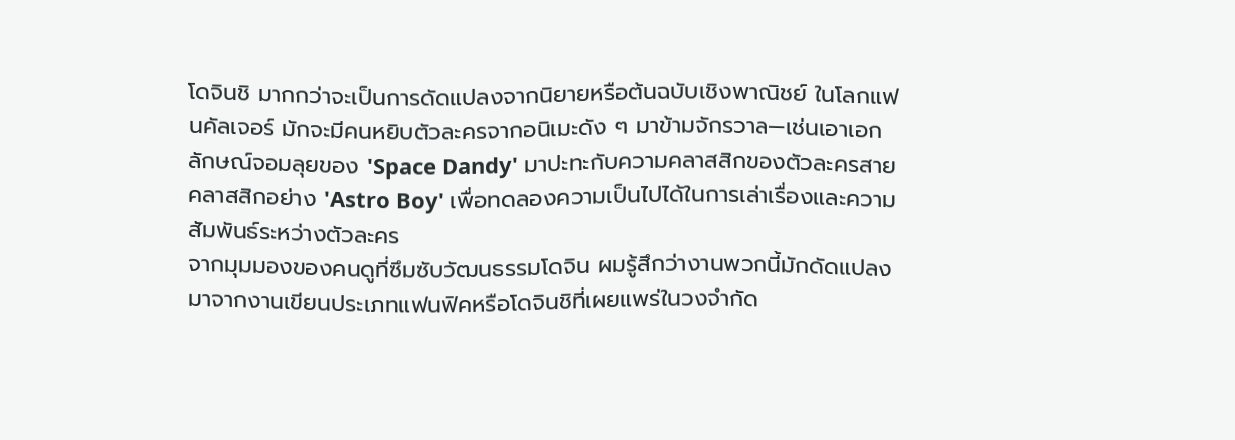โดจินชิ มากกว่าจะเป็นการดัดแปลงจากนิยายหรือต้นฉบับเชิงพาณิชย์ ในโลกแฟนคัลเจอร์ มักจะมีคนหยิบตัวละครจากอนิเมะดัง ๆ มาข้ามจักรวาล—เช่นเอาเอกลักษณ์จอมลุยของ 'Space Dandy' มาปะทะกับความคลาสสิกของตัวละครสายคลาสสิกอย่าง 'Astro Boy' เพื่อทดลองความเป็นไปได้ในการเล่าเรื่องและความสัมพันธ์ระหว่างตัวละคร
จากมุมมองของคนดูที่ซึมซับวัฒนธรรมโดจิน ผมรู้สึกว่างานพวกนี้มักดัดแปลงมาจากงานเขียนประเภทแฟนฟิคหรือโดจินชิที่เผยแพร่ในวงจำกัด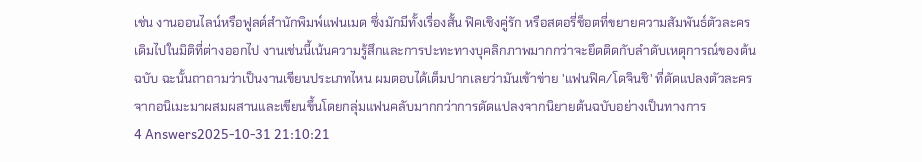เช่น งานออนไลน์หรือฟูลด์สำนักพิมพ์แฟนเมด ซึ่งมักมีทั้งเรื่องสั้น ฟิคเชิงคู่รัก หรือสตอรี่ช็อตที่ขยายความสัมพันธ์ตัวละครเดิมไปในมิติที่ต่างออกไป งานเช่นนี้เน้นความรู้สึกและการปะทะทางบุคลิกภาพมากกว่าจะยึดติดกับลำดับเหตุการณ์ของต้นฉบับ ฉะนั้นถาถามว่าเป็นงานเขียนประเภทไหน ผมตอบได้เต็มปากเลยว่ามันเข้าข่าย 'แฟนฟิค/โดจินชิ' ที่ดัดแปลงตัวละครจากอนิเมะมาผสมผสานและเขียนขึ้นโดยกลุ่มแฟนคลับมากกว่าการดัดแปลงจากนิยายต้นฉบับอย่างเป็นทางการ
4 Answers2025-10-31 21:10:21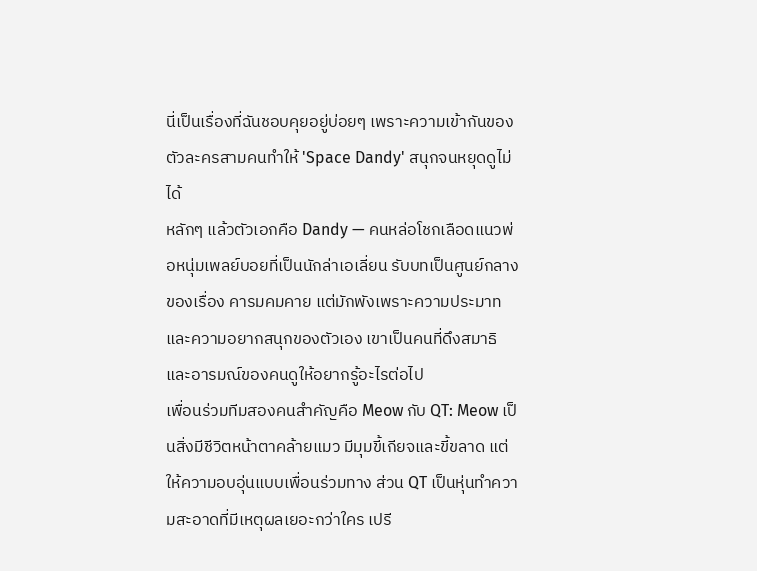นี่เป็นเรื่องที่ฉันชอบคุยอยู่บ่อยๆ เพราะความเข้ากันของตัวละครสามคนทำให้ 'Space Dandy' สนุกจนหยุดดูไม่ได้
หลักๆ แล้วตัวเอกคือ Dandy — คนหล่อโชกเลือดแนวพ่อหนุ่มเพลย์บอยที่เป็นนักล่าเอเลี่ยน รับบทเป็นศูนย์กลางของเรื่อง คารมคมคาย แต่มักพังเพราะความประมาทและความอยากสนุกของตัวเอง เขาเป็นคนที่ดึงสมาธิและอารมณ์ของคนดูให้อยากรู้อะไรต่อไป
เพื่อนร่วมทีมสองคนสำคัญคือ Meow กับ QT: Meow เป็นสิ่งมีชีวิตหน้าตาคล้ายแมว มีมุมขี้เกียจและขี้ขลาด แต่ให้ความอบอุ่นแบบเพื่อนร่วมทาง ส่วน QT เป็นหุ่นทำความสะอาดที่มีเหตุผลเยอะกว่าใคร เปรี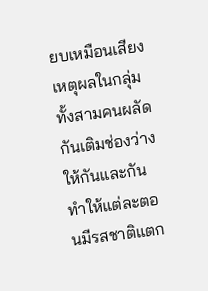ยบเหมือนเสียงเหตุผลในกลุ่ม ทั้งสามคนผลัดกันเติมช่องว่างให้กันและกัน ทำให้แต่ละตอนมีรสชาติแตก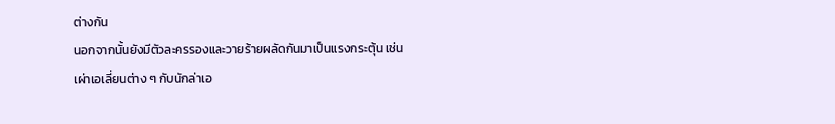ต่างกัน
นอกจากนั้นยังมีตัวละครรองและวายร้ายผลัดกันมาเป็นแรงกระตุ้น เช่นเผ่าเอเลี่ยนต่าง ๆ กับนักล่าเอ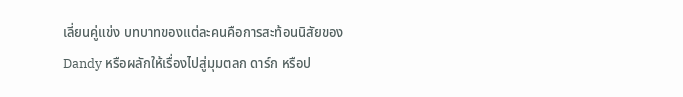เลี่ยนคู่แข่ง บทบาทของแต่ละคนคือการสะท้อนนิสัยของ Dandy หรือผลักให้เรื่องไปสู่มุมตลก ดาร์ก หรือป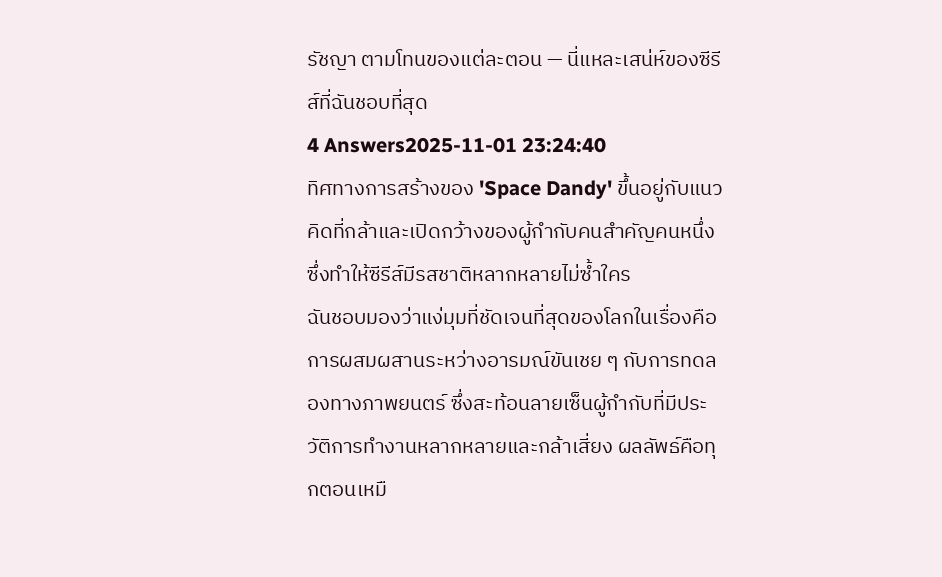รัชญา ตามโทนของแต่ละตอน — นี่แหละเสน่ห์ของซีรีส์ที่ฉันชอบที่สุด
4 Answers2025-11-01 23:24:40
ทิศทางการสร้างของ 'Space Dandy' ขึ้นอยู่กับแนวคิดที่กล้าและเปิดกว้างของผู้กำกับคนสำคัญคนหนึ่ง ซึ่งทำให้ซีรีส์มีรสชาติหลากหลายไม่ซ้ำใคร
ฉันชอบมองว่าแง่มุมที่ชัดเจนที่สุดของโลกในเรื่องคือการผสมผสานระหว่างอารมณ์ขันเชย ๆ กับการทดลองทางภาพยนตร์ ซึ่งสะท้อนลายเซ็นผู้กำกับที่มีประวัติการทำงานหลากหลายและกล้าเสี่ยง ผลลัพธ์คือทุกตอนเหมื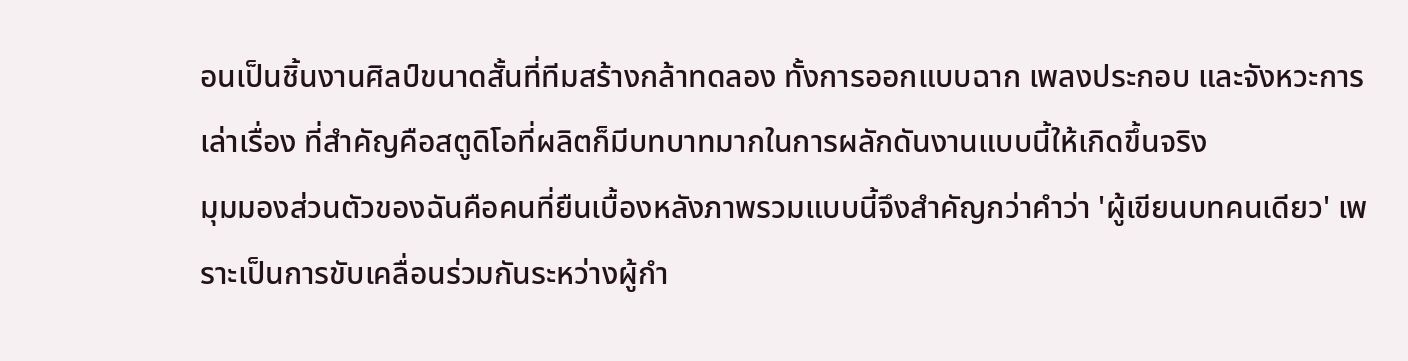อนเป็นชิ้นงานศิลป์ขนาดสั้นที่ทีมสร้างกล้าทดลอง ทั้งการออกแบบฉาก เพลงประกอบ และจังหวะการเล่าเรื่อง ที่สำคัญคือสตูดิโอที่ผลิตก็มีบทบาทมากในการผลักดันงานแบบนี้ให้เกิดขึ้นจริง
มุมมองส่วนตัวของฉันคือคนที่ยืนเบื้องหลังภาพรวมแบบนี้จึงสำคัญกว่าคำว่า 'ผู้เขียนบทคนเดียว' เพราะเป็นการขับเคลื่อนร่วมกันระหว่างผู้กำ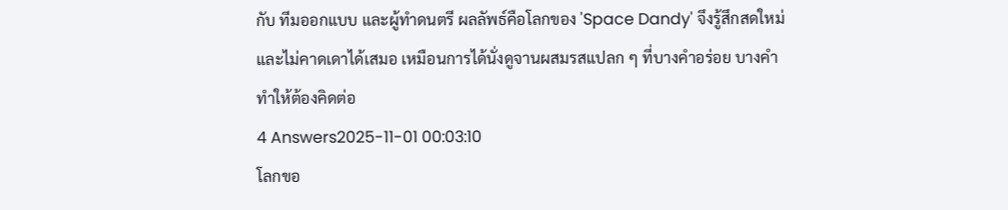กับ ทีมออกแบบ และผู้ทำดนตรี ผลลัพธ์คือโลกของ 'Space Dandy' จึงรู้สึกสดใหม่และไม่คาดเดาได้เสมอ เหมือนการได้นั่งดูจานผสมรสแปลก ๆ ที่บางคำอร่อย บางคำทำให้ต้องคิดต่อ
4 Answers2025-11-01 00:03:10
โลกขอ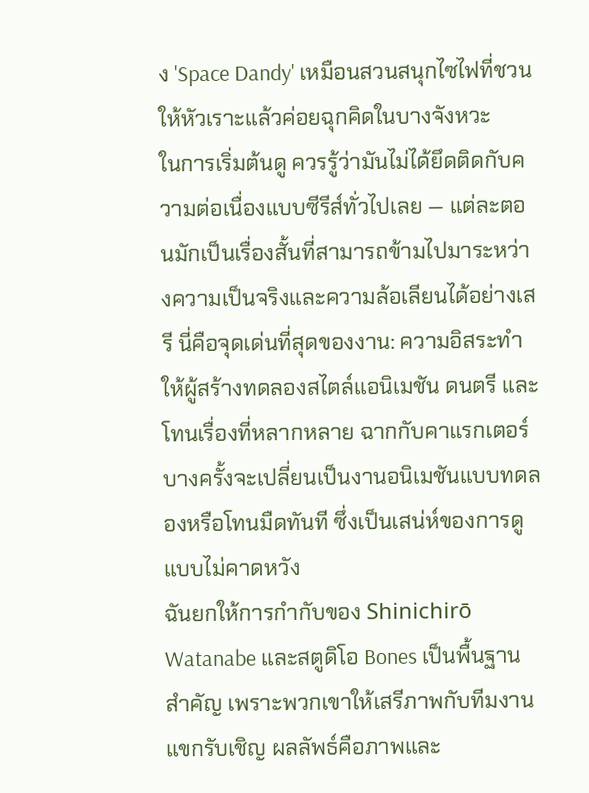ง 'Space Dandy' เหมือนสวนสนุกไซไฟที่ชวนให้หัวเราะแล้วค่อยฉุกคิดในบางจังหวะ
ในการเริ่มต้นดู ควรรู้ว่ามันไม่ได้ยึดติดกับความต่อเนื่องแบบซีรีส์ทั่วไปเลย — แต่ละตอนมักเป็นเรื่องสั้นที่สามารถข้ามไปมาระหว่างความเป็นจริงและความล้อเลียนได้อย่างเสรี นี่คือจุดเด่นที่สุดของงาน: ความอิสระทำให้ผู้สร้างทดลองสไตล์แอนิเมชัน ดนตรี และโทนเรื่องที่หลากหลาย ฉากกับคาแรกเตอร์บางครั้งจะเปลี่ยนเป็นงานอนิเมชันแบบทดลองหรือโทนมืดทันที ซึ่งเป็นเสน่ห์ของการดูแบบไม่คาดหวัง
ฉันยกให้การกำกับของ Shinichirō Watanabe และสตูดิโอ Bones เป็นพื้นฐานสำคัญ เพราะพวกเขาให้เสรีภาพกับทีมงานแขกรับเชิญ ผลลัพธ์คือภาพและ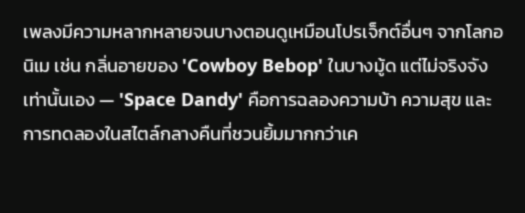เพลงมีความหลากหลายจนบางตอนดูเหมือนโปรเจ็กต์อื่นๆ จากโลกอนิเม เช่น กลิ่นอายของ 'Cowboy Bebop' ในบางมู้ด แต่ไม่จริงจังเท่านั้นเอง — 'Space Dandy' คือการฉลองความบ้า ความสุข และการทดลองในสไตล์กลางคืนที่ชวนยิ้มมากกว่าเค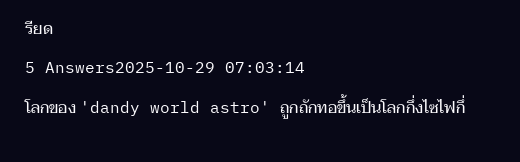รียด
5 Answers2025-10-29 07:03:14
โลกของ 'dandy world astro' ถูกถักทอขึ้นเป็นโลกกึ่งไซไฟกึ่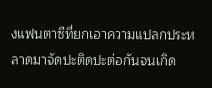งแฟนตาซีที่ยกเอาความแปลกประหลาดมาจัดปะติดปะต่อกันจนเกิด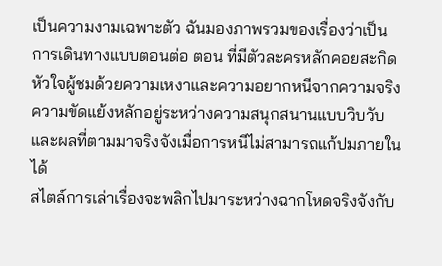เป็นความงามเฉพาะตัว ฉันมองภาพรวมของเรื่องว่าเป็นการเดินทางแบบตอนต่อ ตอน ที่มีตัวละครหลักคอยสะกิดหัวใจผู้ชมด้วยความเหงาและความอยากหนีจากความจริง ความขัดแย้งหลักอยู่ระหว่างความสนุกสนานแบบวิบวับและผลที่ตามมาจริงจังเมื่อการหนีไม่สามารถแก้ปมภายในได้
สไตล์การเล่าเรื่องจะพลิกไปมาระหว่างฉากโหดจริงจังกับ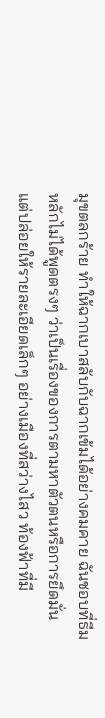มุขตลกร้าย ทำให้ฉากเบาสลับกับฉากเข้มได้อย่างคมคาย ฉันชอบที่ธีมหลักไม่ได้พูดตรงๆ ว่าเป็นเรื่องของการตามหาตัวตนหรือการยึดมั่น แต่ปล่อยให้รายละเอียดเล็กๆ อย่างเมืองที่สว่างไสว ท้องฟ้าที่มี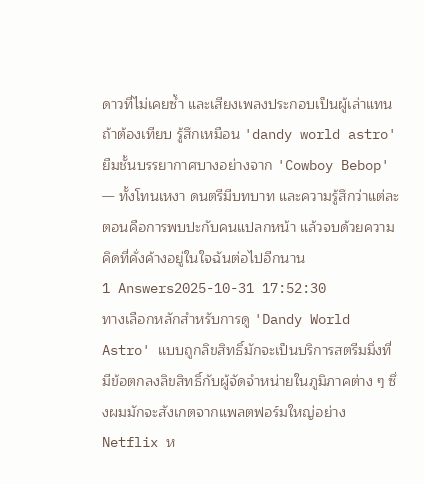ดาวที่ไม่เคยซ้ำ และเสียงเพลงประกอบเป็นผู้เล่าแทน
ถ้าต้องเทียบ รู้สึกเหมือน 'dandy world astro' ยืมชั้นบรรยากาศบางอย่างจาก 'Cowboy Bebop' — ทั้งโทนเหงา ดนตรีมีบทบาท และความรู้สึกว่าแต่ละตอนคือการพบปะกับคนแปลกหน้า แล้วจบด้วยความคิดที่คั่งค้างอยู่ในใจฉันต่อไปอีกนาน
1 Answers2025-10-31 17:52:30
ทางเลือกหลักสำหรับการดู 'Dandy World Astro' แบบถูกลิขสิทธิ์มักจะเป็นบริการสตรีมมิ่งที่มีข้อตกลงลิขสิทธิ์กับผู้จัดจำหน่ายในภูมิภาคต่าง ๆ ซึ่งผมมักจะสังเกตจากแพลตฟอร์มใหญ่อย่าง Netflix ห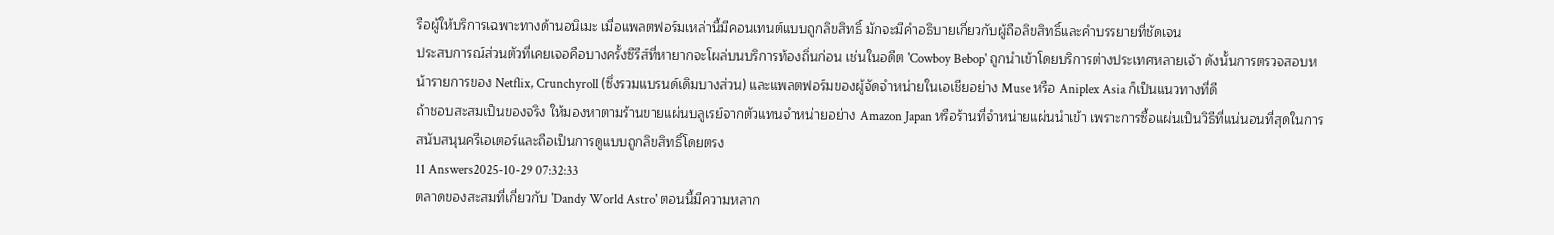รือผู้ให้บริการเฉพาะทางด้านอนิเมะ เมื่อแพลตฟอร์มเหล่านี้มีคอนเทนต์แบบถูกลิขสิทธิ์ มักจะมีคำอธิบายเกี่ยวกับผู้ถือลิขสิทธิ์และคำบรรยายที่ชัดเจน
ประสบการณ์ส่วนตัวที่เคยเจอคือบางครั้งซีรีส์ที่หายากจะโผล่บนบริการท้องถิ่นก่อน เช่นในอดีต 'Cowboy Bebop' ถูกนำเข้าโดยบริการต่างประเทศหลายเจ้า ดังนั้นการตรวจสอบหน้ารายการของ Netflix, Crunchyroll (ซึ่งรวมแบรนด์เดิมบางส่วน) และแพลตฟอร์มของผู้จัดจำหน่ายในเอเชียอย่าง Muse หรือ Aniplex Asia ก็เป็นแนวทางที่ดี
ถ้าชอบสะสมเป็นของจริง ให้มองหาตามร้านขายแผ่นบลูเรย์จากตัวแทนจำหน่ายอย่าง Amazon Japan หรือร้านที่จำหน่ายแผ่นนำเข้า เพราะการซื้อแผ่นเป็นวิธีที่แน่นอนที่สุดในการสนับสนุนครีเอเตอร์และถือเป็นการดูแบบถูกลิขสิทธิ์โดยตรง
11 Answers2025-10-29 07:32:33
ตลาดของสะสมที่เกี่ยวกับ 'Dandy World Astro' ตอนนี้มีความหลาก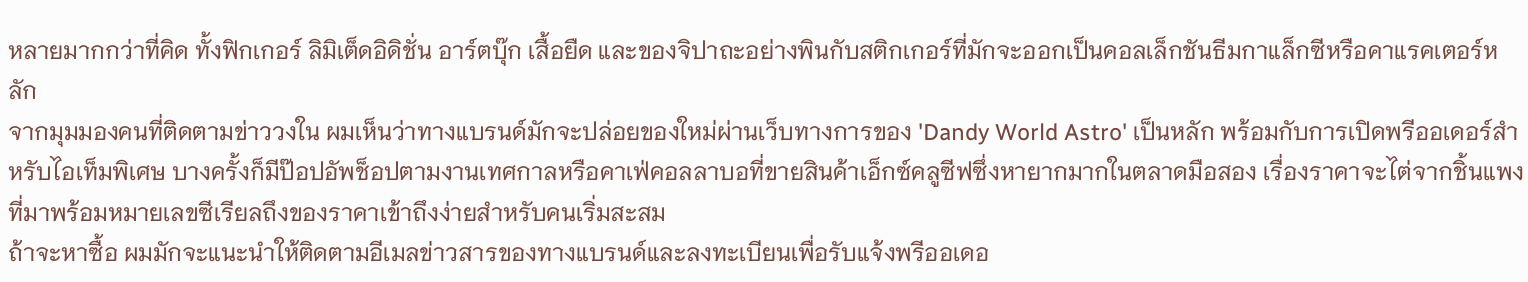หลายมากกว่าที่คิด ทั้งฟิกเกอร์ ลิมิเต็ดอิดิชั่น อาร์ตบุ๊ก เสื้อยืด และของจิปาถะอย่างพินกับสติกเกอร์ที่มักจะออกเป็นคอลเล็กชันธีมกาแล็กซีหรือคาแรคเตอร์หลัก
จากมุมมองคนที่ติดตามข่าววงใน ผมเห็นว่าทางแบรนด์มักจะปล่อยของใหม่ผ่านเว็บทางการของ 'Dandy World Astro' เป็นหลัก พร้อมกับการเปิดพรีออเดอร์สำหรับไอเท็มพิเศษ บางครั้งก็มีป๊อปอัพช็อปตามงานเทศกาลหรือคาเฟ่คอลลาบอที่ขายสินค้าเอ็กซ์คลูซีฟซึ่งหายากมากในตลาดมือสอง เรื่องราคาจะไต่จากชิ้นแพงที่มาพร้อมหมายเลขซีเรียลถึงของราคาเข้าถึงง่ายสำหรับคนเริ่มสะสม
ถ้าจะหาซื้อ ผมมักจะแนะนำให้ติดตามอีเมลข่าวสารของทางแบรนด์และลงทะเบียนเพื่อรับแจ้งพรีออเดอ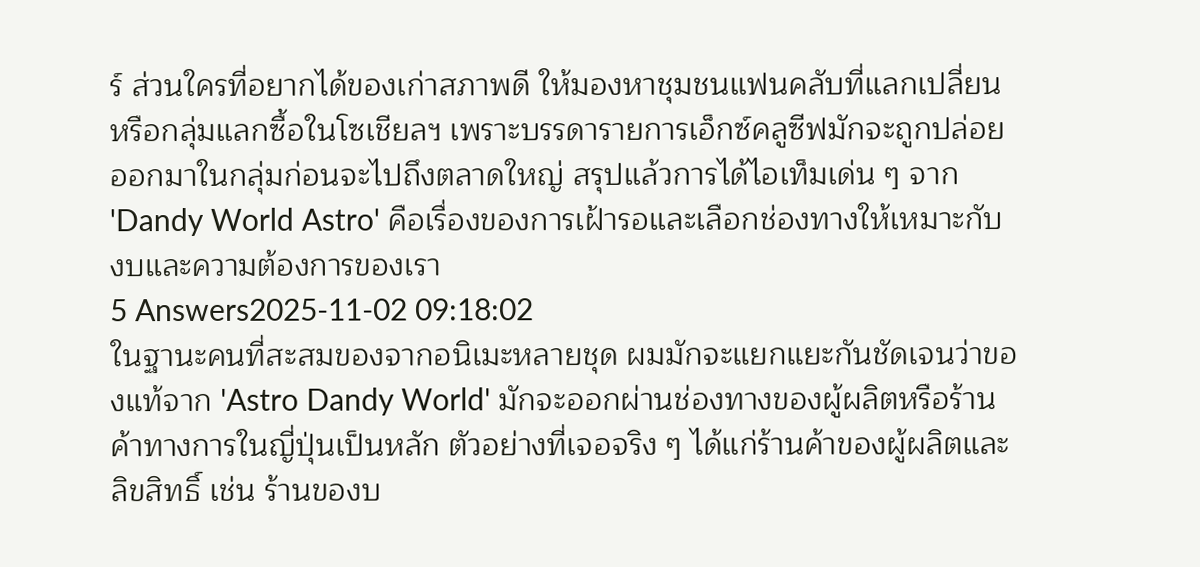ร์ ส่วนใครที่อยากได้ของเก่าสภาพดี ให้มองหาชุมชนแฟนคลับที่แลกเปลี่ยนหรือกลุ่มแลกซื้อในโซเชียลฯ เพราะบรรดารายการเอ็กซ์คลูซีฟมักจะถูกปล่อยออกมาในกลุ่มก่อนจะไปถึงตลาดใหญ่ สรุปแล้วการได้ไอเท็มเด่น ๆ จาก 'Dandy World Astro' คือเรื่องของการเฝ้ารอและเลือกช่องทางให้เหมาะกับงบและความต้องการของเรา
5 Answers2025-11-02 09:18:02
ในฐานะคนที่สะสมของจากอนิเมะหลายชุด ผมมักจะแยกแยะกันชัดเจนว่าของแท้จาก 'Astro Dandy World' มักจะออกผ่านช่องทางของผู้ผลิตหรือร้านค้าทางการในญี่ปุ่นเป็นหลัก ตัวอย่างที่เจอจริง ๆ ได้แก่ร้านค้าของผู้ผลิตและลิขสิทธิ์ เช่น ร้านของบ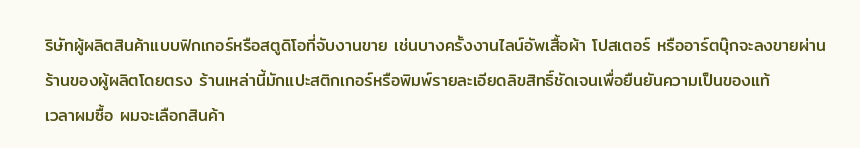ริษัทผู้ผลิตสินค้าแบบฟิกเกอร์หรือสตูดิโอที่จับงานขาย เช่นบางครั้งงานไลน์อัพเสื้อผ้า โปสเตอร์ หรืออาร์ตบุ๊กจะลงขายผ่านร้านของผู้ผลิตโดยตรง ร้านเหล่านี้มักแปะสติกเกอร์หรือพิมพ์รายละเอียดลิขสิทธิ์ชัดเจนเพื่อยืนยันความเป็นของแท้
เวลาผมซื้อ ผมจะเลือกสินค้า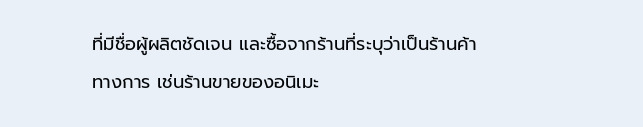ที่มีชื่อผู้ผลิตชัดเจน และซื้อจากร้านที่ระบุว่าเป็นร้านค้าทางการ เช่นร้านขายของอนิเมะ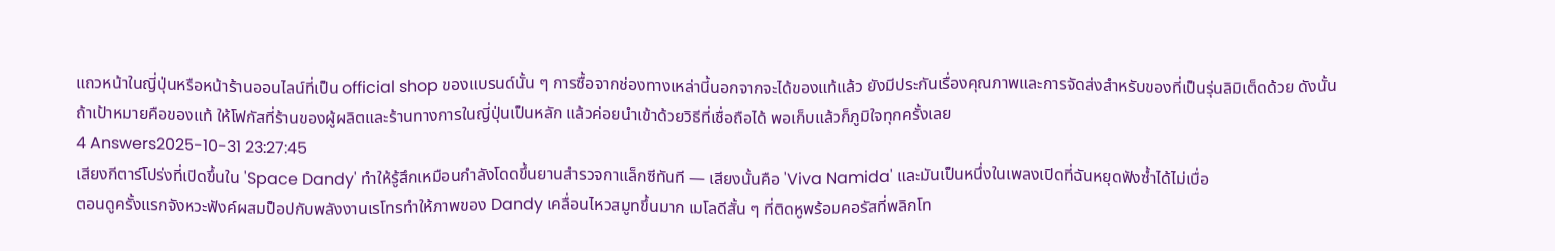แถวหน้าในญี่ปุ่นหรือหน้าร้านออนไลน์ที่เป็น official shop ของแบรนด์นั้น ๆ การซื้อจากช่องทางเหล่านี้นอกจากจะได้ของแท้แล้ว ยังมีประกันเรื่องคุณภาพและการจัดส่งสำหรับของที่เป็นรุ่นลิมิเต็ดด้วย ดังนั้นถ้าเป้าหมายคือของแท้ ให้โฟกัสที่ร้านของผู้ผลิตและร้านทางการในญี่ปุ่นเป็นหลัก แล้วค่อยนำเข้าด้วยวิธีที่เชื่อถือได้ พอเก็บแล้วก็ภูมิใจทุกครั้งเลย
4 Answers2025-10-31 23:27:45
เสียงกีตาร์โปร่งที่เปิดขึ้นใน 'Space Dandy' ทำให้รู้สึกเหมือนกำลังโดดขึ้นยานสำรวจกาแล็กซีทันที — เสียงนั้นคือ 'Viva Namida' และมันเป็นหนึ่งในเพลงเปิดที่ฉันหยุดฟังซ้ำได้ไม่เบื่อ
ตอนดูครั้งแรกจังหวะฟังค์ผสมป็อปกับพลังงานเรโทรทำให้ภาพของ Dandy เคลื่อนไหวสมูทขึ้นมาก เมโลดีสั้น ๆ ที่ติดหูพร้อมคอรัสที่พลิกโท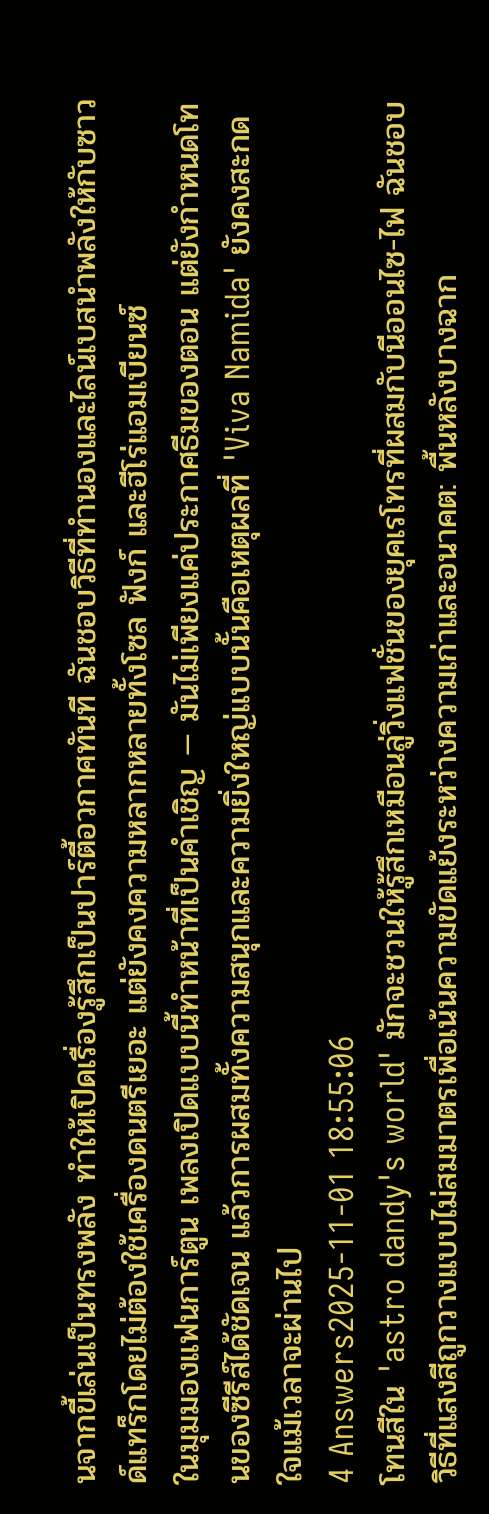นจากขี้เล่นเป็นทรงพลัง ทำให้เปิดเรื่องรู้สึกเป็นปาร์ตี้อวกาศทันที ฉันชอบวิธีที่ทำนองและไลน์เบสนำพลังให้กับซาวด์แทร็กโดยไม่ต้องใช้เครื่องดนตรีเยอะ แต่ยังคงความหลากหลายทั้งโซล ฟังก์ และฮีโร่แอมเบียนซ์
ในมุมมองแฟนการ์ตูน เพลงเปิดแบบนี้ทำหน้าที่เป็นคำเชิญ — มันไม่เพียงแค่ประกาศธีมของตอน แต่ยังกำหนดโทนของซีรีส์ได้ชัดเจน แล้วการผสมทั้งความสนุกและความยิ่งใหญ่แบบนั้นคือเหตุผลที่ 'Viva Namida' ยังคงสะกดใจแม้เวลาจะผ่านไป
4 Answers2025-11-01 18:55:06
โทนสีใน 'astro dandy's world' มักจะชวนให้รู้สึกเหมือนลู่วิ่งแฟชั่นของยุคเรโทรที่ผสมกับนีออนไซ-ไฟ ฉันชอบวิธีที่แสงสีถูกวางแบบไม่สมมาตรเพื่อเน้นความขัดแย้งระหว่างความเก่าและอนาคต: พื้นหลังบางฉาก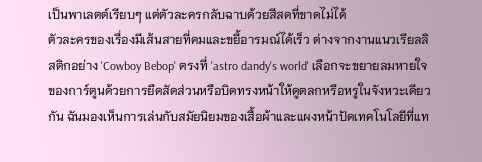เป็นพาเลตต์เรียบๆ แต่ตัวละครกลับฉาบด้วยสีสดที่ขาดไม่ได้
ตัวละครของเรื่องมีเส้นสายที่คมและขยี้อารมณ์ได้เร็ว ต่างจากงานแนวเรียลลิสติกอย่าง 'Cowboy Bebop' ตรงที่ 'astro dandy's world' เลือกจะขยายลมหายใจของการ์ตูนด้วยการยืดสัดส่วนหรือบิดทรงหน้าให้ดูตลกหรือหรูในจังหวะเดียวกัน ฉันมองเห็นการเล่นกับสมัยนิยมของเสื้อผ้าและแผงหน้าปัดเทคโนโลยีที่แท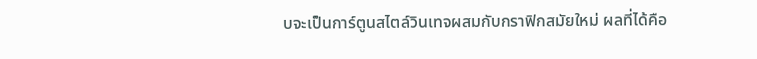บจะเป็นการ์ตูนสไตล์วินเทจผสมกับกราฟิกสมัยใหม่ ผลที่ได้คือ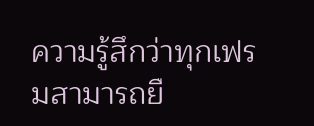ความรู้สึกว่าทุกเฟรมสามารถยื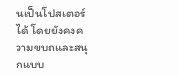นเป็นโปสเตอร์ได้ โดยยังคงความขบถและสนุกแบบ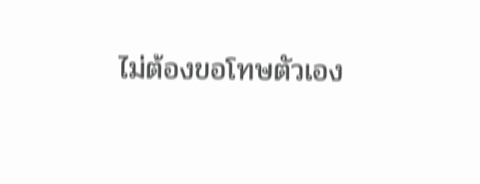ไม่ต้องขอโทษตัวเอง